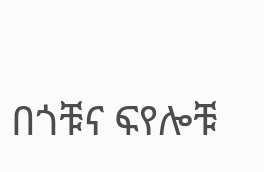በጎቹና ፍየሎቹ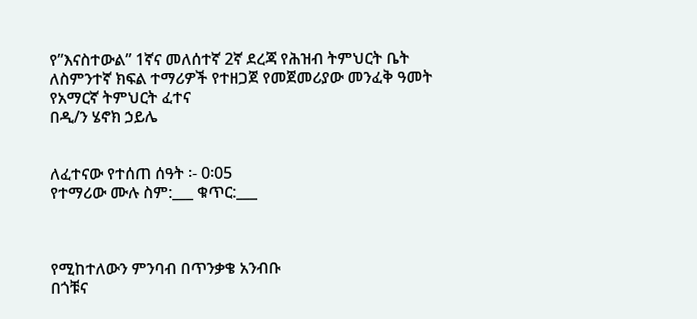የ”እናስተውል” 1ኛና መለሰተኛ 2ኛ ደረጃ የሕዝብ ትምህርት ቤት ለስምንተኛ ክፍል ተማሪዎች የተዘጋጀ የመጀመሪያው መንፈቅ ዓመት የአማርኛ ትምህርት ፈተና
በዲ/ን ሄኖክ ኃይሌ


ለፈተናው የተሰጠ ሰዓት ፡- 0፡05
የተማሪው ሙሉ ስም:___ ቁጥር:___



የሚከተለውን ምንባብ በጥንቃቄ አንብቡ
በጎቹና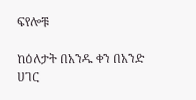ፍየሎቹ

ከዕለታት በአንዱ ቀን በአንድ ሀገር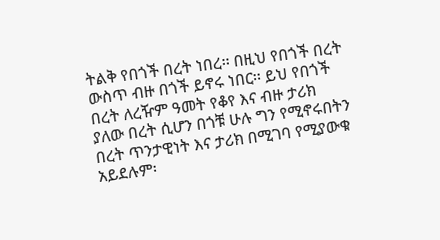ትልቅ የበጎች በረት ነበረ፡፡ በዚህ የበጎች በረት ውስጥ ብዙ በጎች ይኖሩ ነበር፡፡ ይህ የበጎች በረት ለረዥም ዓመት የቆየ እና ብዙ ታሪክ ያለው በረት ሲሆን በጎቹ ሁሉ ግን የሚኖሩበትን በረት ጥንታዊነት እና ታሪክ በሚገባ የሚያውቁ አይደሉም፡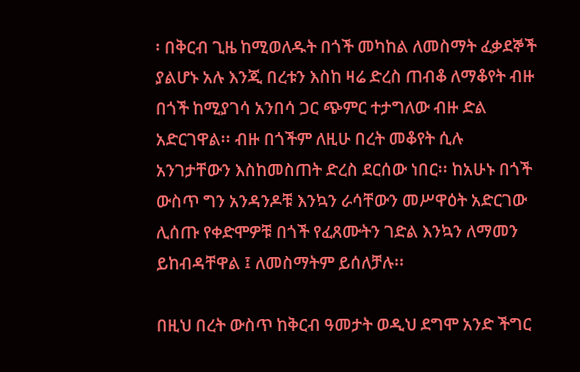፡ በቅርብ ጊዜ ከሚወለዱት በጎች መካከል ለመስማት ፈቃደኞች ያልሆኑ አሉ እንጂ በረቱን እስከ ዛሬ ድረስ ጠብቆ ለማቆየት ብዙ በጎች ከሚያገሳ አንበሳ ጋር ጭምር ተታግለው ብዙ ድል አድርገዋል፡፡ ብዙ በጎችም ለዚሁ በረት መቆየት ሲሉ አንገታቸውን እስከመስጠት ድረስ ደርሰው ነበር፡፡ ከአሁኑ በጎች ውስጥ ግን አንዳንዶቹ እንኳን ራሳቸውን መሥዋዕት አድርገው ሊሰጡ የቀድሞዎቹ በጎች የፈጸሙትን ገድል እንኳን ለማመን ይከብዳቸዋል ፤ ለመስማትም ይሰለቻሉ፡፡

በዚህ በረት ውስጥ ከቅርብ ዓመታት ወዲህ ደግሞ አንድ ችግር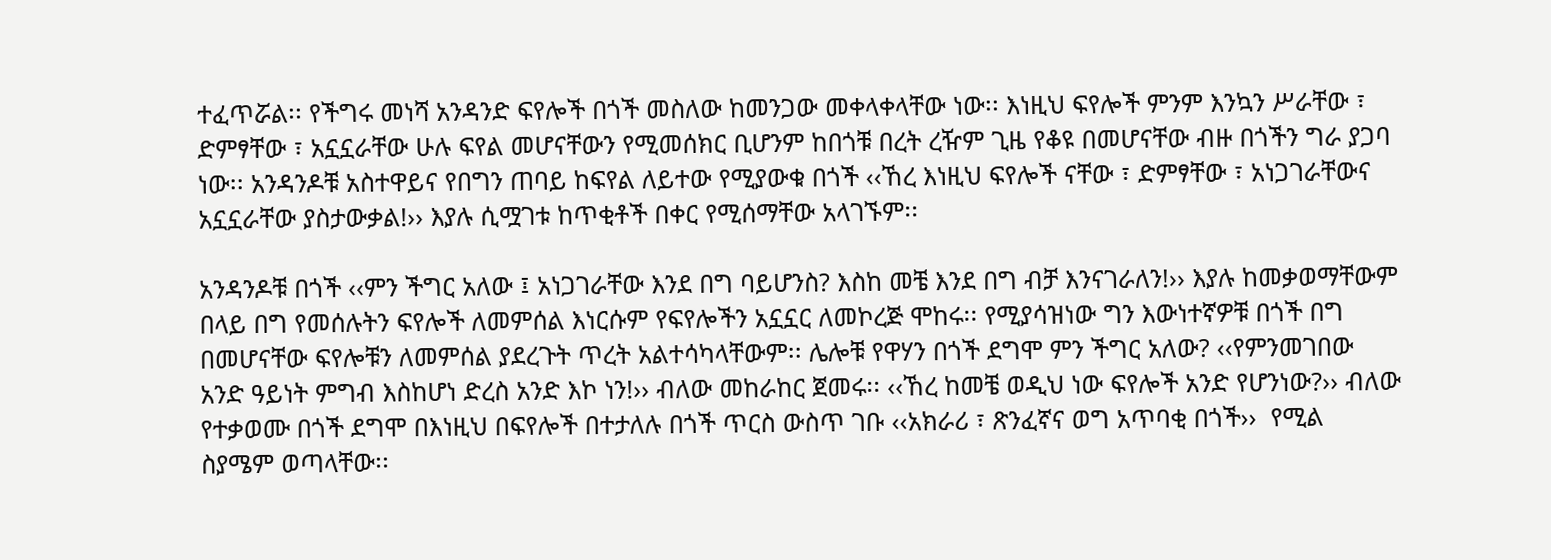ተፈጥሯል፡፡ የችግሩ መነሻ አንዳንድ ፍየሎች በጎች መስለው ከመንጋው መቀላቀላቸው ነው፡፡ እነዚህ ፍየሎች ምንም እንኳን ሥራቸው ፣ ድምፃቸው ፣ አኗኗራቸው ሁሉ ፍየል መሆናቸውን የሚመሰክር ቢሆንም ከበጎቹ በረት ረዥም ጊዜ የቆዩ በመሆናቸው ብዙ በጎችን ግራ ያጋባ ነው፡፡ አንዳንዶቹ አስተዋይና የበግን ጠባይ ከፍየል ለይተው የሚያውቁ በጎች ‹‹ኸረ እነዚህ ፍየሎች ናቸው ፣ ድምፃቸው ፣ አነጋገራቸውና አኗኗራቸው ያስታውቃል!›› እያሉ ሲሟገቱ ከጥቂቶች በቀር የሚሰማቸው አላገኙም፡፡

አንዳንዶቹ በጎች ‹‹ምን ችግር አለው ፤ አነጋገራቸው እንደ በግ ባይሆንስ? እስከ መቼ እንደ በግ ብቻ እንናገራለን!›› እያሉ ከመቃወማቸውም በላይ በግ የመሰሉትን ፍየሎች ለመምሰል እነርሱም የፍየሎችን አኗኗር ለመኮረጅ ሞከሩ፡፡ የሚያሳዝነው ግን እውነተኛዎቹ በጎች በግ በመሆናቸው ፍየሎቹን ለመምሰል ያደረጉት ጥረት አልተሳካላቸውም፡፡ ሌሎቹ የዋሃን በጎች ደግሞ ምን ችግር አለው? ‹‹የምንመገበው አንድ ዓይነት ምግብ እስከሆነ ድረስ አንድ እኮ ነን!›› ብለው መከራከር ጀመሩ፡፡ ‹‹ኸረ ከመቼ ወዲህ ነው ፍየሎች አንድ የሆንነው?›› ብለው የተቃወሙ በጎች ደግሞ በእነዚህ በፍየሎች በተታለሉ በጎች ጥርስ ውስጥ ገቡ ‹‹አክራሪ ፣ ጽንፈኛና ወግ አጥባቂ በጎች››  የሚል ስያሜም ወጣላቸው፡፡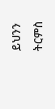ይህንን ትርምስ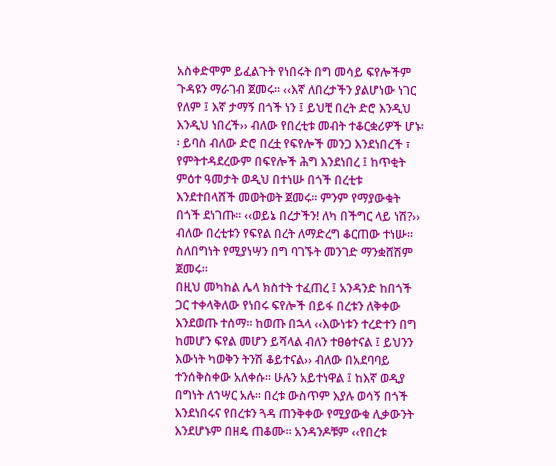አስቀድሞም ይፈልጉት የነበሩት በግ መሳይ ፍየሎችም ጉዳዩን ማራገብ ጀመሩ፡፡ ‹‹እኛ ለበረታችን ያልሆነው ነገር የለም ፤ እኛ ታማኝ በጎች ነን ፤ ይህቺ በረት ድሮ እንዲህ እንዲህ ነበረች›› ብለው የበረቲቱ መብት ተቆርቋሪዎች ሆኑ፡፡ ይባስ ብለው ድሮ በረቷ የፍየሎች መንጋ እንደነበረች ፣ የምትተዳደረውም በፍየሎች ሕግ እንደነበረ ፤ ከጥቂት ምዕተ ዓመታት ወዲህ በተነሡ በጎች በረቲቱ እንደተበላሸች መወትወት ጀመሩ፡፡ ምንም የማያውቁት በጎች ደነገጡ፡፡ ‹‹ወይኔ በረታችን! ለካ በችግር ላይ ነሽ?›› ብለው በረቲቱን የፍየል በረት ለማድረግ ቆርጠው ተነሡ፡፡ ስለበግነት የሚያነሣን በግ ባገኙት መንገድ ማንቋሸሽም ጀመሩ፡፡
በዚህ መካከል ሌላ ክስተት ተፈጠረ ፤ አንዳንድ ከበጎች ጋር ተቀላቅለው የነበሩ ፍየሎች በይፋ በረቱን ለቅቀው እንደወጡ ተሰማ፡፡ ከወጡ በኋላ ‹‹እውነቱን ተረድተን በግ ከመሆን ፍየል መሆን ይሻላል ብለን ተፀፅተናል ፤ ይህንን እውነት ካወቅን ትንሽ ቆይተናል›› ብለው በአደባባይ ተንሰቅስቀው አለቀሱ፡፡ ሁሉን አይተነዋል ፤ ከእኛ ወዲያ በግነት ለኀሣር አሉ፡፡ በረቱ ውስጥም እያሉ ወሳኝ በጎች እንደነበሩና የበረቱን ጓዳ ጠንቅቀው የሚያውቁ ሊቃውንት እንደሆኑም በዘዴ ጠቆሙ፡፡ አንዳንዶቹም ‹‹የበረቱ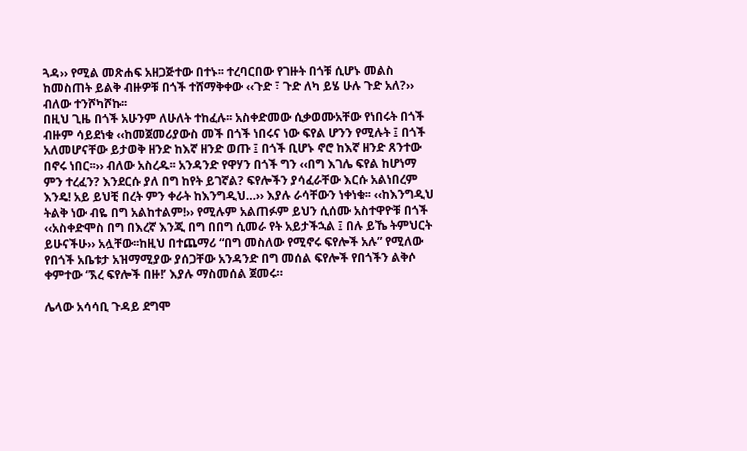ጓዳ›› የሚል መጽሐፍ አዘጋጅተው በተኑ፡፡ ተረባርበው የገዙት በጎቹ ሲሆኑ መልስ ከመስጠት ይልቅ ብዙዎቹ በጎች ተሸማቅቀው ‹‹ጉድ ፣ ጉድ ለካ ይሄ ሁሉ ጉድ አለ?›› ብለው ተንሾካሾኩ፡፡
በዚህ ጊዜ በጎች አሁንም ለሁለት ተከፈሉ፡፡ አስቀድመው ሲቃወሙአቸው የነበሩት በጎች ብዙም ሳይደነቁ ‹‹ከመጀመሪያውስ መች በጎች ነበሩና ነው ፍየል ሆንን የሚሉት ፤ በጎች አለመሆናቸው ይታወቅ ዘንድ ከእኛ ዘንድ ወጡ ፤ በጎች ቢሆኑ ኖሮ ከእኛ ዘንድ ጸንተው በኖሩ ነበር፡፡›› ብለው አስረዱ፡፡ አንዳንድ የዋሃን በጎች ግን ‹‹በግ እገሌ ፍየል ከሆነማ ምን ተረፈን? እንደርሱ ያለ በግ ከየት ይገኛል? ፍየሎችን ያሳፈራቸው እርሱ አልነበረም እንዴ! አይ ይህቺ በረት ምን ቀራት ከእንግዲህ…›› እያሉ ራሳቸውን ነቀነቁ፡፡ ‹‹ከእንግዲህ ትልቅ ነው ብዬ በግ አልከተልም!›› የሚሉም አልጠፉም ይህን ሲሰሙ አስተዋዮቹ በጎች ‹‹አስቀድሞስ በግ በእረኛ እንጂ በግ በበግ ሲመራ የት አይታችኋል ፤ በሉ ይኼ ትምህርት ይሁናችሁ›› አሏቸው፡፡ከዚህ በተጨማሪ “በግ መስለው የሚኖሩ ፍየሎች አሉ” የሚለው የበጎች አቤቱታ አዝማሚያው ያሰጋቸው አንዳንድ በግ መሰል ፍየሎች የበጎችን ልቅሶ ቀምተው ‘ኧረ ፍየሎች በዙ!’ እያሉ ማስመሰል ጀመሩ።

ሌላው አሳሳቢ ጉዳይ ደግሞ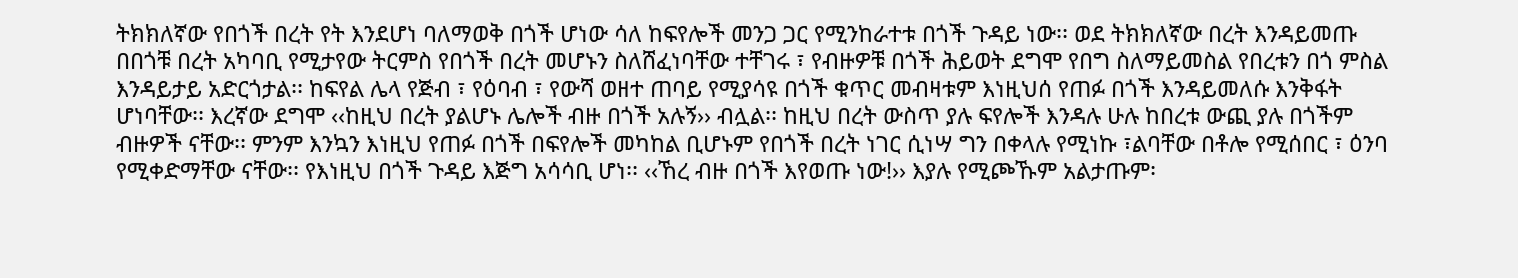ትክክለኛው የበጎች በረት የት እንደሆነ ባለማወቅ በጎች ሆነው ሳለ ከፍየሎች መንጋ ጋር የሚንከራተቱ በጎች ጉዳይ ነው፡፡ ወደ ትክክለኛው በረት እንዳይመጡ በበጎቹ በረት አካባቢ የሚታየው ትርምስ የበጎች በረት መሆኑን ስለሸፈነባቸው ተቸገሩ ፣ የብዙዎቹ በጎች ሕይወት ደግሞ የበግ ስለማይመስል የበረቱን በጎ ምስል እንዳይታይ አድርጎታል፡፡ ከፍየል ሌላ የጅብ ፣ የዕባብ ፣ የውሻ ወዘተ ጠባይ የሚያሳዩ በጎች ቁጥር መብዛቱም እነዚህሰ የጠፉ በጎች እንዳይመለሱ እንቅፋት ሆነባቸው፡፡ እረኛው ደግሞ ‹‹ከዚህ በረት ያልሆኑ ሌሎች ብዙ በጎች አሉኝ›› ብሏል፡፡ ከዚህ በረት ውስጥ ያሉ ፍየሎች እንዳሉ ሁሉ ከበረቱ ውጪ ያሉ በጎችም ብዙዎች ናቸው፡፡ ምንም እንኳን እነዚህ የጠፉ በጎች በፍየሎች መካከል ቢሆኑም የበጎች በረት ነገር ሲነሣ ግን በቀላሉ የሚነኩ ፣ልባቸው በቶሎ የሚሰበር ፣ ዕንባ የሚቀድማቸው ናቸው፡፡ የእነዚህ በጎች ጉዳይ እጅግ አሳሳቢ ሆነ፡፡ ‹‹ኸረ ብዙ በጎች እየወጡ ነው!›› እያሉ የሚጮኹም አልታጡም፡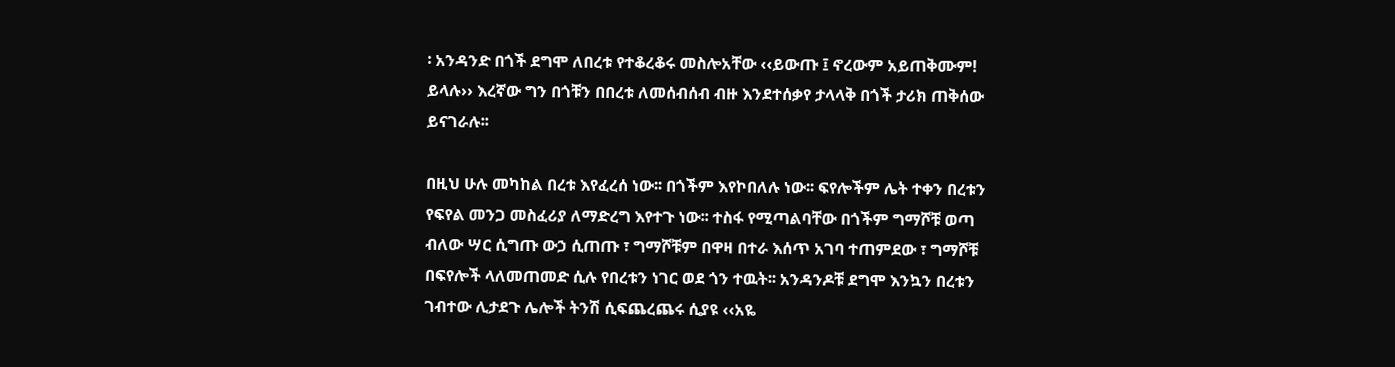፡ አንዳንድ በጎች ደግሞ ለበረቱ የተቆረቆሩ መስሎአቸው ‹‹ይውጡ ፤ ኖረውም አይጠቅሙም! ይላሉ›› እረኛው ግን በጎቹን በበረቱ ለመሰብሰብ ብዙ እንደተሰቃየ ታላላቅ በጎች ታሪክ ጠቅሰው ይናገራሉ፡፡

በዚህ ሁሉ መካከል በረቱ እየፈረሰ ነው፡፡ በጎችም እየኮበለሉ ነው፡፡ ፍየሎችም ሌት ተቀን በረቱን የፍየል መንጋ መስፈሪያ ለማድረግ እየተጉ ነው፡፡ ተስፋ የሚጣልባቸው በጎችም ግማሾቹ ወጣ ብለው ሣር ሲግጡ ውኃ ሲጠጡ ፣ ግማሾቹም በዋዛ በተራ እሰጥ አገባ ተጠምደው ፣ ግማሾቹ በፍየሎች ላለመጠመድ ሲሉ የበረቱን ነገር ወደ ጎን ተዉት፡፡ አንዳንዶቹ ደግሞ እንኳን በረቱን ገብተው ሊታደጉ ሌሎች ትንሽ ሲፍጨረጨሩ ሲያዩ ‹‹አዬ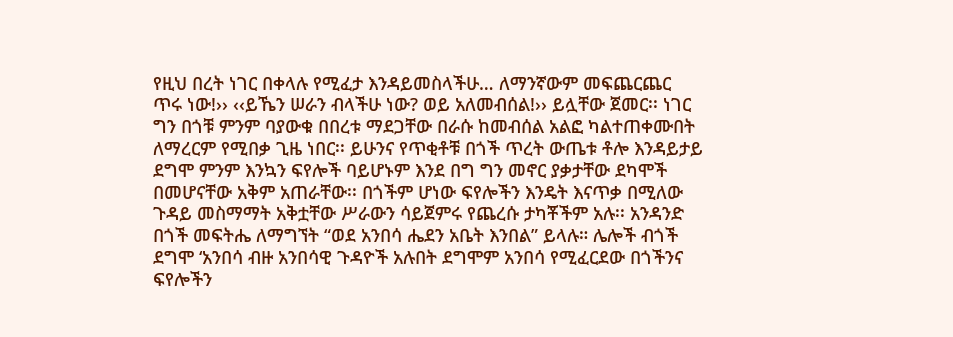የዚህ በረት ነገር በቀላሉ የሚፈታ እንዳይመስላችሁ… ለማንኛውም መፍጨርጨር ጥሩ ነው!›› ‹‹ይኼን ሠራን ብላችሁ ነው? ወይ አለመብሰል!›› ይሏቸው ጀመር፡፡ ነገር ግን በጎቹ ምንም ባያውቁ በበረቱ ማደጋቸው በራሱ ከመብሰል አልፎ ካልተጠቀሙበት ለማረርም የሚበቃ ጊዜ ነበር፡፡ ይሁንና የጥቂቶቹ በጎች ጥረት ውጤቱ ቶሎ እንዳይታይ ደግሞ ምንም እንኳን ፍየሎች ባይሆኑም እንደ በግ ግን መኖር ያቃታቸው ደካሞች በመሆናቸው አቅም አጠራቸው፡፡ በጎችም ሆነው ፍየሎችን እንዴት እናጥቃ በሚለው ጉዳይ መስማማት አቅቷቸው ሥራውን ሳይጀምሩ የጨረሱ ታካቾችም አሉ፡፡ አንዳንድ በጎች መፍትሔ ለማግኘት “ወደ አንበሳ ሔደን አቤት እንበል” ይላሉ። ሌሎች ብጎች ደግሞ ‘አንበሳ ብዙ አንበሳዊ ጉዳዮች አሉበት ደግሞም አንበሳ የሚፈርደው በጎችንና ፍየሎችን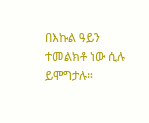በእኩል ዓይን ተመልክቶ ነው ሲሉ ይሞግታሉ።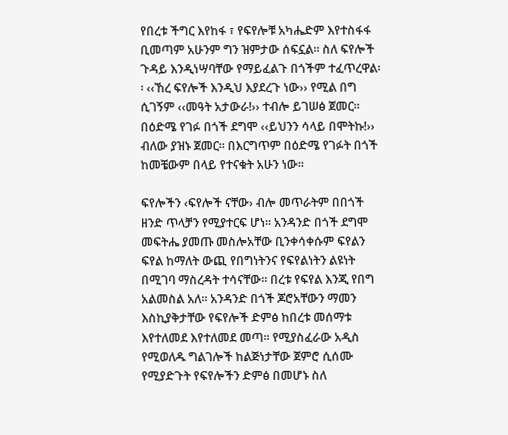የበረቱ ችግር እየከፋ ፣ የፍየሎቹ አካሔድም እየተስፋፋ ቢመጣም አሁንም ግን ዝምታው ሰፍኗል፡፡ ስለ ፍየሎች ጉዳይ እንዲነሣባቸው የማይፈልጉ በጎችም ተፈጥረዋል፡፡ ‹‹ኸረ ፍየሎች እንዲህ እያደረጉ ነው›› የሚል በግ ሲገኝም ‹‹መዓት አታውራ!›› ተብሎ ይገሠፅ ጀመር፡፡ በዕድሜ የገፉ በጎች ደግሞ ‹‹ይህንን ሳላይ በሞትኩ!›› ብለው ያዝኑ ጀመር፡፡ በእርግጥም በዕድሜ የገፉት በጎች ከመቼውም በላይ የተናቁት አሁን ነው፡፡

ፍየሎችን ‹ፍየሎች ናቸው› ብሎ መጥራትም በበጎች ዘንድ ጥላቻን የሚያተርፍ ሆነ፡፡ አንዳንድ በጎች ደግሞ መፍትሔ ያመጡ መስሎአቸው ቢንቀሳቀሱም ፍየልን ፍየል ከማለት ውጪ የበግነትንና የፍየልነትን ልዩነት በሚገባ ማስረዳት ተሳናቸው፡፡ በረቱ የፍየል እንጂ የበግ አልመስል አለ፡፡ አንዳንድ በጎች ጆሮአቸውን ማመን እስኪያቅታቸው የፍየሎች ድምፅ ከበረቱ መሰማቱ እየተለመደ እየተለመደ መጣ፡፡ የሚያስፈራው አዲስ የሚወለዱ ግልገሎች ከልጅነታቸው ጀምሮ ሲሰሙ የሚያድጉት የፍየሎችን ድምፅ በመሆኑ ስለ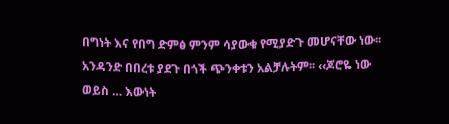በግነት እና የበግ ድምፅ ምንም ሳያውቁ የሚያድጉ መሆናቸው ነው፡፡ አንዳንድ በበረቱ ያደጉ በጎች ጭንቀቱን አልቻሉትም፡፡ ‹‹ጆሮዬ ነው ወይስ … እውነት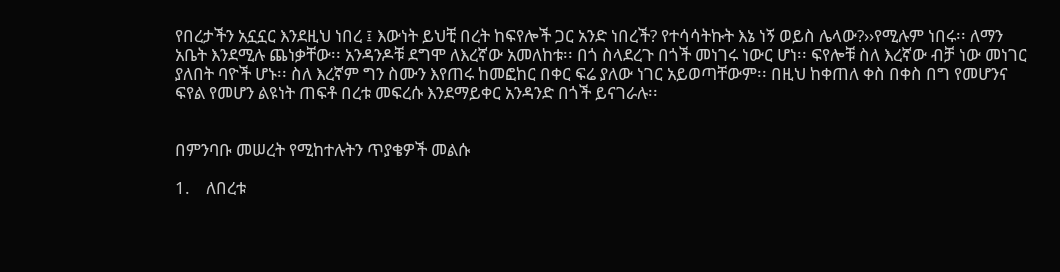የበረታችን አኗኗር እንደዚህ ነበረ ፤ እውነት ይህቺ በረት ከፍየሎች ጋር አንድ ነበረች? የተሳሳትኩት እኔ ነኝ ወይስ ሌላው?››የሚሉም ነበሩ፡፡ ለማን አቤት እንደሚሉ ጨነቃቸው፡፡ አንዳንዶቹ ደግሞ ለእረኛው አመለከቱ፡፡ በጎ ስላደረጉ በጎች መነገሩ ነውር ሆነ፡፡ ፍየሎቹ ስለ እረኛው ብቻ ነው መነገር ያለበት ባዮች ሆኑ፡፡ ስለ እረኛም ግን ስሙን እየጠሩ ከመፎከር በቀር ፍሬ ያለው ነገር አይወጣቸውም፡፡ በዚህ ከቀጠለ ቀስ በቀስ በግ የመሆንና ፍየል የመሆን ልዩነት ጠፍቶ በረቱ መፍረሱ እንደማይቀር አንዳንድ በጎች ይናገራሉ፡፡


በምንባቡ መሠረት የሚከተሉትን ጥያቄዎች መልሱ

1.    ለበረቱ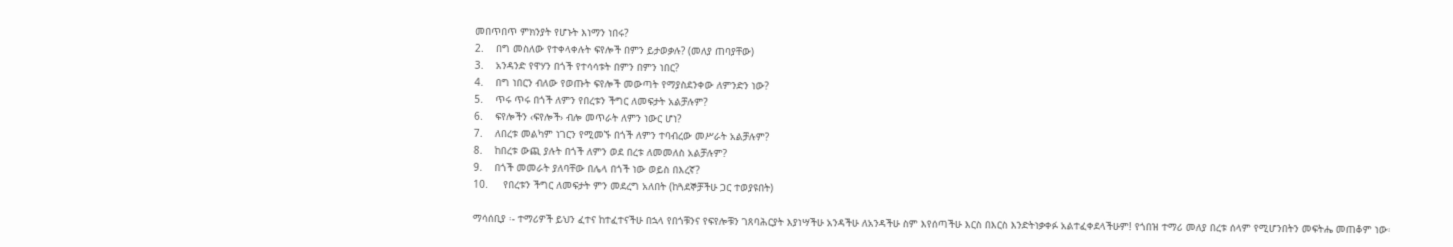መበጥበጥ ምክንያት የሆኑት እነማን ነበሩ?
2.    በግ መስለው የተቀላቀሉት ፍየሎች በምን ይታወቃሉ? (መለያ ጠባያቸው)
3.    አንዳንድ የዋሃን በጎች የተሳሳቱት በምን በምን ነበር?
4.    በግ ነበርን ብለው የወጡት ፍየሎች መውጣት የማያስደንቀው ለምንድን ነው?
5.    ጥሩ ጥሩ በጎች ለምን የበረቱን ችግር ለመፍታት አልቻሉም?
6.    ፍየሎችን ‹ፍየሎች› ብሎ መጥራት ለምን ነውር ሆነ?
7.    ለበረቱ መልካም ነገርን የሚመኙ በጎች ለምን ተባብረው መሥራት አልቻሉም?
8.    ከበረቱ ውጪ ያሉት በጎች ለምን ወደ በረቱ ለመመለስ አልቻሉም?
9.    በጎች መመራት ያለባቸው በሌላ በጎች ነው ወይስ በእረኛ?
10.     የበረቱን ችግር ለመፍታት ምን መደረግ አለበት (ከጓደኞቻችሁ ጋር ተወያዩበት)

ማሳሰቢያ ፡- ተማሪዎች ይህን ፈተና ከተፈተናችሁ በኋላ የበጎቹንና የፍየሎቹን ገጸባሕርያት እያነሣችሁ አንዳችሁ ለአንዳችሁ ስም እየሰጣችሁ እርስ በእርስ እንድትነቃቀፉ አልተፈቀደላችሁም! የጎበዝ ተማሪ መለያ በረቱ ሰላም የሚሆንበትን መፍትሔ መጠቆም ነው፡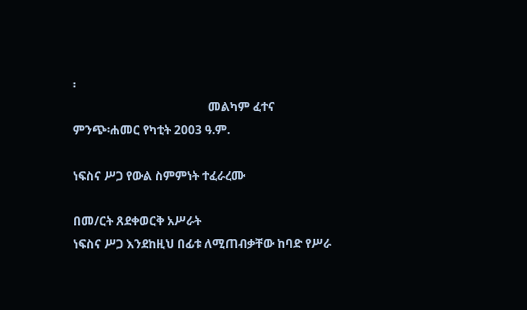፡
                                             መልካም ፈተና
ምንጭ፡ሐመር የካቲት 2003 ዓ.ም.

ነፍስና ሥጋ የውል ስምምነት ተፈራረሙ

በመ/ርት ጸደቀወርቅ አሥራት
ነፍስና ሥጋ እንደከዚህ በፊቱ ለሚጠብቃቸው ከባድ የሥራ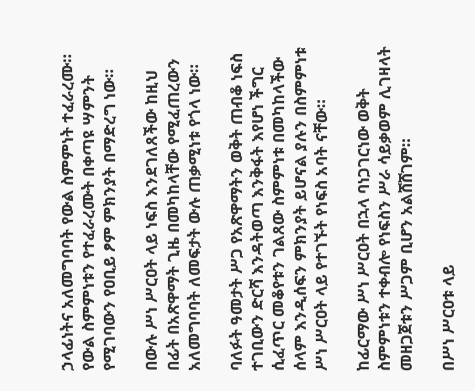ኃላፊነትና አለመግባባት የውል ስምምነት ተፈራረሙ። የውል ስምምነቱን የተፈራረሙት በቀጣዩ ሣምንት የሚገባውን የዐቢይ ፆም ምክንያት በማድረግ ነው።

በውሉ ሥነ ሥርዐት ላይ ነፍስ እንደገለጸችው ከዚህ በፊት በአጽዋማት ጊዜ በመካከላቸው የሚፈጠረውን አለመግባባት ለመፍታት ውሉ ጠቃሚነቱ የጎላ ነው።

ባለፉት ዓመታት ሥጋ የአጽዋማትን ወቅት ጠብቆ ነፍስ ተገቢውን ድርሻ እንዳትወጣ እንቅፋት እየሆነ ችግር ሲፈጥር መቆየቱን ገልጸው ስምምነቱ በመካከላችው ሰላም እንዲሰፍን ምክንያት ይሆናል ያሉን በስምምነቱ ሥነ ሥርዐት ላይ የተገኙት የነፍስ አባት ናቸው።

ከፊርማው ሥነ ሥርዐት በኋላ ባነጋገርነው ወቅት ስምምነቱን ተቀብሎ የነፍስን ሥራ ሳይቃወም ሊገዛላት መዘጋጀቱን ሥጋም ቢሆን አልሸሸገም።

በሥነ ሥርዐቱ ላይ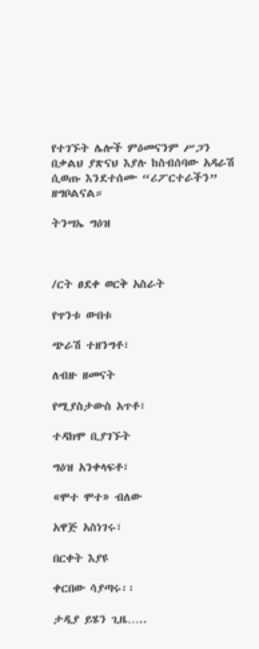የተገኙት ሌሎች ምዕመናንም ሥጋን በቃልህ ያጽናህ እያሉ ከስብሰባው አዳራሽ ሲወጡ እንደተሰሙ “ሪፖርተራችን” ዘግቦልናል።

ትንሣኤ ግዕዝ



/ርት ፀደቀ ወርቅ አስራት

የጥንቱ ውበቱ

ጭራሽ ተዘንግቶ፣

ለብዙ ዘመናት

የሚያስታውስ አጥቶ፣

ተዳክሞ ቢያገኙት

ግዕዝ አንቀላፍቶ፣

«ሞተ ሞተ» ብለው

አዋጅ አስነገሩ፣

በርቀት እያዩ

ቀርበው ሳያጣሩ፡፡

ታዲያ ይሄን ጊዜ…..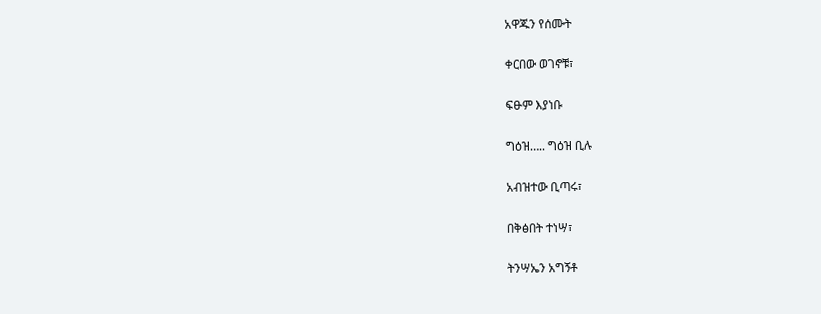አዋጁን የሰሙት

ቀርበው ወገኖቹ፣

ፍፁም እያነቡ

ግዕዝ….. ግዕዝ ቢሉ

አብዝተው ቢጣሩ፣

በቅፅበት ተነሣ፣

ትንሣኤን አግኝቶ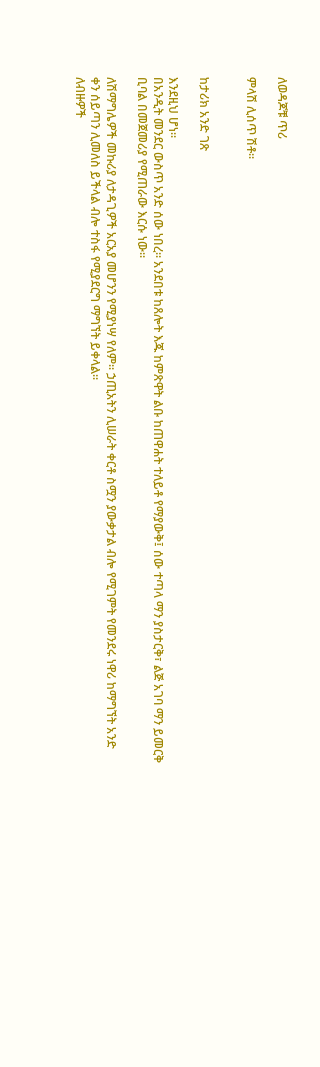ለወዳጆቹ ጥሪ

ምላሽ ሊሰጥ ሽቶ፡፡


ከታሪክ አንድ ገጽ

እንደዚህ ሆነ፡፡
በአንዲት መንደር ውስጥ አንድ ሰው ነበረ፡፡ አንደበቱ ከጸሎት እጁ ከምጽዋት ልቡ ከጠዋሐት ተለይቶ የማያውቅ፤ ሰው ተጣላ ማን ያስታርቅ፣ ልጅ አገባ ማን ይመርቅ ቢባል በመጀመሪያ የሚጠራው እርሱ ነው፡፡

ለሽማግሌዎች መኩሪያ ለታዳጊዎች አርአያ መሆንን የሚያነሣ የለም፡፡ ኃጢአትን ሊሠራት ቀርቶ ስሟን ያውቃታል ብሎ የሚገምት የመንደሩ ነዋሪ ከማግኘት አንድ ቀን ሰይጣን ሊመለስ ይችላል ብሎ ተስፋ የሚያደርግ ማግኘት ይቀላል፡፡
ለብዙዎች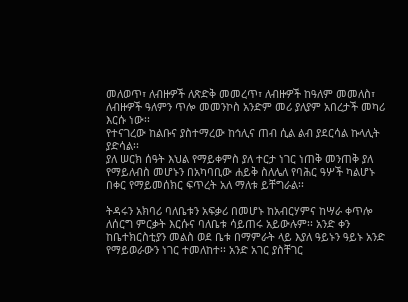መለወጥ፣ ለብዙዎች ለጽድቅ መመረጥ፣ ለብዙዎች ከዓለም መመለስ፣ ለብዙዎች ዓለምን ጥሎ መመንኮስ አንድም መሪ ያለያም አበረታች መካሪ እርሱ ነው፡፡
የተናገረው ከልቡና ያስተማረው ከኅሊና ጠብ ሲል ልብ ያደርሳል ኩላሊት ያድሳል፡፡
ያለ ሠርክ ሰዓት እህል የማይቀምስ ያለ ተርታ ነገር ነጠቅ መንጠቅ ያለ የማይለብስ መሆኑን በአካባቢው ሐይቅ ስለሌለ የባሕር ዓሦች ካልሆኑ በቀር የማይመሰክር ፍጥረት አለ ማለቱ ይቸግራል፡፡

ትዳሩን አክባሪ ባለቤቱን አፍቃሪ በመሆኑ ከአብርሃምና ከሣራ ቀጥሎ ለሰርግ ምርቃት እርሱና ባለቤቱ ሳይጠሩ አይውሉም፡፡ አንድ ቀን ከቤተክርስቲያን መልስ ወደ ቤቱ በማምራት ላይ እያለ ዓይኑን ዓይኑ አንድ የማይወራውን ነገር ተመለከተ፡፡ አንድ አገር ያስቸገር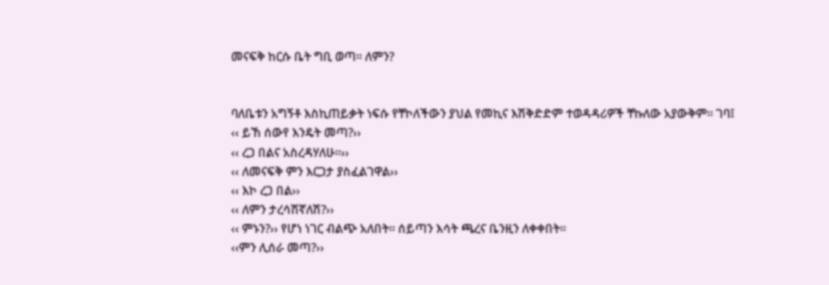መናፍቅ ከርሱ ቤት ግቢ ወጣ፡፡ ለምን?


ባለቤቱን አግኝቶ እስኪጠይቃት ነፍሱ የቸኮለችውን ያህል የመኪና እሽቅድድም ተወዳዳሪዎች ቸኩለው አያውቅም፡፡ ገባ፤
‹‹ ይኸ ሰውየ እንዴት መጣ?››
‹‹ ረጋ በልና አስረዳሃለሁ፡፡››
‹‹ ለመናፍቅ ምን እርጋታ ያስፈልገዋል››
‹‹ እኮ ረጋ በል››
‹‹ ለምን ታረሳሽኛለሽ?››
‹‹ ምኑን?›› የሆነ ነገር ብልጭ አለበት፡፡ ሰይጣን እሳት ጫረና ቤንዚን ለቀቀበት፡፡
‹‹ምን ሊሰራ መጣ?››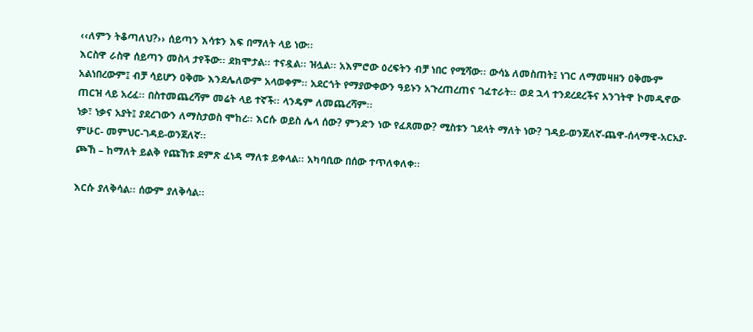‹‹ለምን ትቆጣለህ?›› ሰይጣን እሳቱን እፍ በማለት ላይ ነው፡፡
እርስዋ ራስዋ ሰይጣን መስላ ታየችው፡፡ ደክሞታል፡፡ ተናዷል፡፡ ዝሏል፡፡ አእምሮው ዕረፍትን ብቻ ነበር የሚሻው፡፡ ውሳኔ ለመስጠት፤ ነገር ለማመዛዘን ዐቅሙም አልነበረውም፤ ብቻ ሳይሆን ዐቅሙ እንደሌለውም አላወቀም፡፡ አደርጎት የማያውቀውን ዓይኑን አጉረጠረጠና ገፈተራት፡፡ ወደ ኋላ ተንደረደረችና አንገትዋ ኮመዲኖው ጠርዝ ላይ አረፈ፡፡ በስተመጨረሻም መሬት ላይ ተኛች፡፡ ላንዴም ለመጨረሻም፡፡
ነቃ፣ ነቃና አያት፤ ያደረገውን ለማስታወስ ሞከረ፡፡ እርሱ ወይስ ሌላ ሰው? ምንድን ነው የፈጸመው? ሚስቱን ገደላት ማለት ነው? ገዳይ-ወንጀለኛ-ጨዋ-ሰላማዊ-አርአያ-ምሁር- መምህር-ገዳይ-ወንጀለኛ፡፡
ጮኸ – ከማለት ይልቅ የጩኸቱ ደምጽ ፈነዳ ማለቱ ይቀላል፡፡ አካባቢው በሰው ተጥለቀለቀ፡፡

እርሱ ያለቅሳል፡፡ ሰውም ያለቅሳል፡፡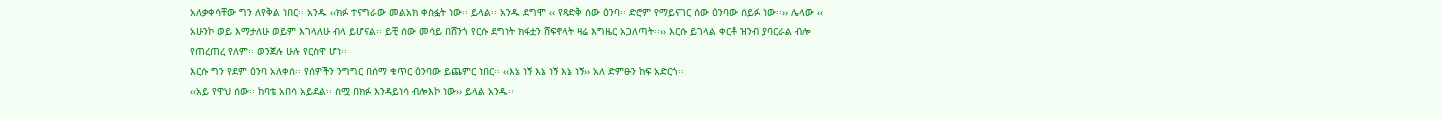አለቃቀሳቸው ግን ለየቅል ነበር፡፡ አንዱ ‹‹ክፉ ተናግራው መልአክ ቀስፏት ነው፡፡ ይላል፡፡ አንዱ ደግሞ ‹‹ የጻድቅ ሰው ዕንባ፡፡ ድሮም የማይናገር ሰው ዕንባው ሰይፉ ነው፡፡›› ሌላው ‹‹ አሁንኮ ወይ እማታለሁ ወይም እገላለሁ ብላ ይሆናል፡፡ ይቺ ሰው መሳይ በሸንጎ የርሱ ደግነት ክፋቷን ሸፍኖላት ዛሬ እግዜር አጋለጣት፡፡›› እርሱ ይገላል ቀርቶ ዝንብ ያባርራል ብሎ የጠረጠረ የለም፡፡ ወንጀሉ ሁሉ የርስዋ ሆነ፡፡
እርሱ ግን የደም ዕንባ አለቀሰ፡፡ የሰዎችን ንግግር በሰማ ቁጥር ዕንባው ይጨምር ነበር፡፡ ‹‹እኔ ነኝ እኔ ነኝ እኔ ነኝ›› አለ ድምፁን ከፍ አድርጎ፡፡
‹‹አይ የዋህ ሰው፡፡ ከባቴ አበሳ አይደል፡፡ ስሟ በክፉ እንዳይነሳ ብሎእኮ ነው›› ይላል አንዱ፡፡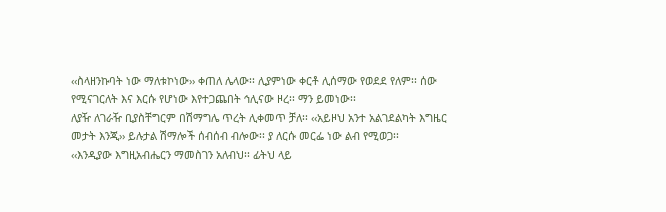‹‹ስላዘንኩባት ነው ማለቱኮነው›› ቀጠለ ሌላው፡፡ ሊያምነው ቀርቶ ሊሰማው የወደደ የለም፡፡ ሰው የሚናገርለት እና እርሱ የሆነው እየተጋጨበት ኅሊናው ዞረ፡፡ ማን ይመነው፡፡
ለያዥ ለገራዥ ቢያስቸግርም በሽማግሌ ጥረት ሊቀመጥ ቻለ፡፡ ‹‹አይዞህ አንተ አልገደልካት እግዜር መታት እንጂ›› ይሉታል ሽማሎች ሰብሰብ ብሎው፡፡ ያ ለርሱ መርፌ ነው ልብ የሚወጋ፡፡
‹‹እንዲያው እግዚአብሔርን ማመስገን አለብህ፡፡ ፊትህ ላይ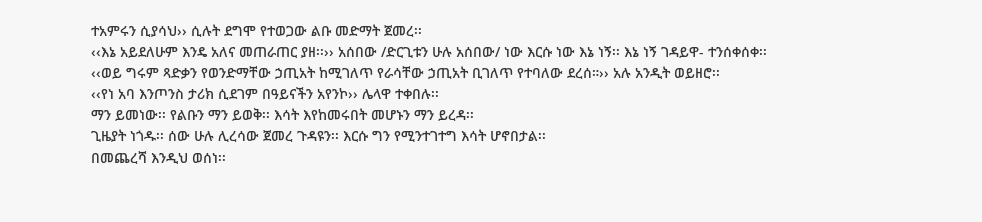ተአምሩን ሲያሳህ›› ሲሉት ደግሞ የተወጋው ልቡ መድማት ጀመረ፡፡
‹‹እኔ አይደለሁም እንዴ አለና መጠራጠር ያዘ፡፡›› አሰበው /ድርጊቱን ሁሉ አሰበው/ ነው እርሱ ነው እኔ ነኝ፡፡ እኔ ነኝ ገዳይዋ- ተንሰቀሰቀ፡፡
‹‹ወይ ግሩም ጻድቃን የወንድማቸው ኃጢአት ከሚገለጥ የራሳቸው ኃጢአት ቢገለጥ የተባለው ደረሰ።›› አሉ አንዲት ወይዘሮ፡፡
‹‹የነ አባ እንጦንስ ታሪክ ሲደገም በዓይናችን አየንኮ›› ሌላዋ ተቀበሉ፡፡
ማን ይመነው፡፡ የልቡን ማን ይወቅ፡፡ እሳት እየከመሩበት መሆኑን ማን ይረዳ፡፡
ጊዜያት ነጎዱ፡፡ ሰው ሁሉ ሊረሳው ጀመረ ጉዳዩን፡፡ እርሱ ግን የሚንተገተግ እሳት ሆኖበታል፡፡
በመጨረሻ እንዲህ ወሰነ፡፡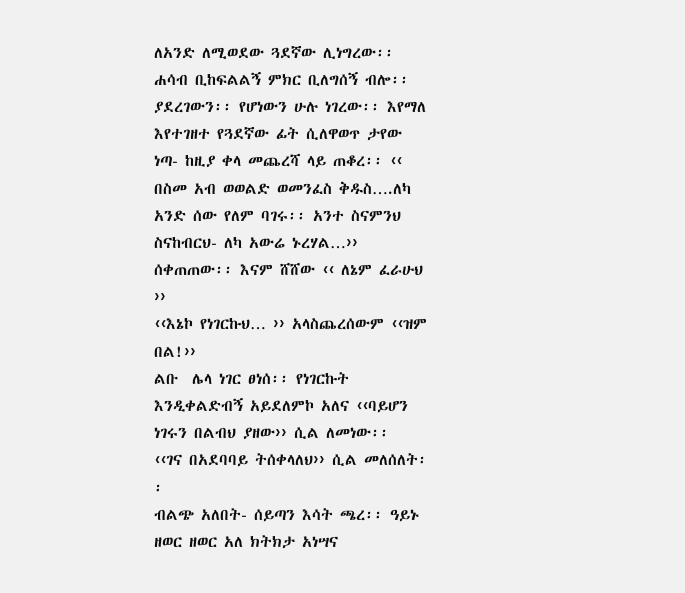ለአንድ ለሚወደው ጓደኛው ሊነግረው፡፡ ሐሳብ ቢከፍልልኝ ምክር ቢለግሰኝ ብሎ፡፡
ያደረገውን፡፡ የሆነውን ሁሉ ነገረው፡፡ እየማለ እየተገዘተ የጓደኛው ፊት ሲለዋወጥ ታየው ነጣ- ከዚያ ቀላ መጨረሻ ላይ ጠቆረ፡፡ ‹‹ በስመ አብ ወወልድ ወመንፈስ ቅዱስ….ለካ አንድ ሰው የለም ባገሩ፡፡ አንተ ስናምንህ ስናከብርህ- ለካ አውሬ ኑረሃል…›› ሰቀጠጠው፡፡ እናም ሸሸው ‹‹ ለኔም ፈራሁህ ››
‹‹እኔኮ የነገርኩህ… ›› አላስጨረሰውም ‹‹ዝም በል!››
ልቡ  ሌላ ነገር ፀነሰ፡፡ የነገርኩት እንዲቀልድብኝ አይደለምኮ አለና ‹‹ባይሆን ነገሩን በልብህ ያዘው›› ሲል ለመነው፡፡
‹‹ገና በአደባባይ ትሰቀላለህ›› ሲል መለሰለት፡፡
ብልጭ አለበት- ሰይጣን እሳት ጫረ፡፡ ዓይኑ ዘወር ዘወር አለ ክትክታ አነሣና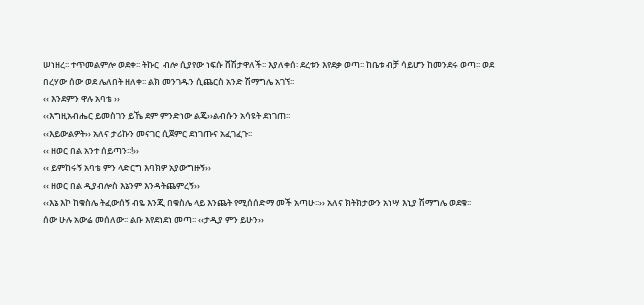ሠነዘረ፡፡ ተጥመልምሎ ወደቀ፡፡ ትኩር  ብሎ ሲያየው ነፍሱ ሸሽታዋለች፡፡ እያለቀሰ፡ ደረቱን እየደቃ ወጣ፡፡ ከቤቱ ብቻ ሳይሆን ከመንደሩ ወጣ፡፡ ወደ በረሃው ሰው ወደ ሌለበት ዘለቀ፡፡ ልክ መንገዱን ሲጨርስ አንድ ሽማግሌ አገኘ፡፡
‹‹ እንደምን ዋሉ አባቴ ››
‹‹እግዚአብሔር ይመስገን ይኼ ደም ምንድነው ልጄ››ልብሱን አሳዩት ደነገጠ፡፡
‹‹እይውልዎት›› አለና ታሪኩን መናገር ሲጀምር ደነገጡና አፈገፈጉ፡፡
‹‹ ዘወር በል አንተ ሰይጣን፡፡!››
‹‹ ይምከሩኝ አባቴ ምን ላድርግ እባክዎ አያውግዙኝ››
‹‹ ዘወር በል ዲያብሎስ እኔንም እንዳትጨምረኝ››
‹‹እኔ እኮ ከቁስሌ ትፈውሰኝ ብዬ እንጂ በቁስሌ ላይ እንጨት የሚሰሰድማ መች አጣሁ፡፡›› አለና ክትክታውን አነሣ እኒያ ሽማግሌ ወደቁ፡፡
ሰው ሁሉ አውሬ መሰለው፡፡ ልቡ እየደነደነ መጣ፡፡ ‹‹ታዲያ ምን ይሁን››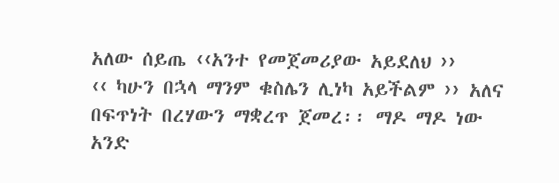አለው ሰይጤ ‹‹አንተ የመጀመሪያው አይደለህ ››
‹‹ ካሁን በኋላ ማንም ቁስሌን ሊነካ አይችልም ›› አለና በፍጥነት በረሃውን ማቋረጥ ጀመረ፡፡ ማዶ ማዶ ነው አንድ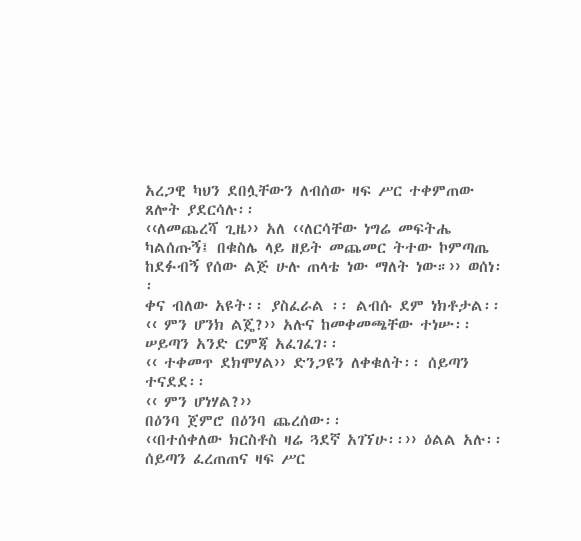አረጋዊ ካህን ደበሏቸውን ለብሰው ዛፍ ሥር ተቀምጠው ጸሎት ያደርሳሉ፡፡
‹‹ለመጨረሻ ጊዜ›› አለ ‹‹ለርሳቸው ነግሬ መፍትሔ ካልሰጡኝ፤ በቁስሌ ላይ ዘይት መጨመር ትተው ኮምጣጤ ከደፉብኝ የሰው ልጅ ሁሉ ጠላቴ ነው ማለት ነው።›› ወሰነ፡፡
ቀና ብለው አዩት፡፡ ያስፈራል ፡፡ ልብሱ ደም ነክቶታል፡፡
‹‹ ምን ሆንክ ልጄ?›› አሉና ከመቀመጫቸው ተነሡ፡፡ ሠይጣን አንድ ርምጃ አፈገፈገ፡፡
‹‹ ተቀመጥ ደክሞሃል›› ድንጋዩን ለቀቁለት፡፡ ሰይጣን ተናደደ፡፡
‹‹ ምን ሆነሃል?››
በዕንባ ጀምሮ በዕንባ ጨረሰው፡፡
‹‹በተሰቀለው ክርስቶስ ዛሬ ጓደኛ አገኘሁ፡፡›› ዕልል አሉ፡፡
ሰይጣን ፈረጠጠና ዛፍ ሥር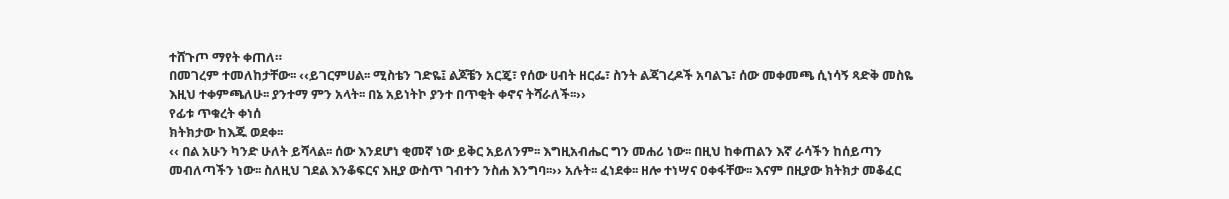ተሸጉጦ ማየት ቀጠለ።
በመገረም ተመለከታቸው፡፡ ‹‹ይገርምሀል፡፡ ሚስቴን ገድዬ፤ ልጆቼን አርጄ፣ የሰው ሀብት ዘርፌ፣ ስንት ልጃገረዶች አባልጌ፣ ሰው መቀመጫ ሲነሳኝ ጻድቅ መስዬ እዚህ ተቀምጫለሁ፡፡ ያንተማ ምን አላት፡፡ በኔ አይነትኮ ያንተ በጥቂት ቀኖና ትሻራለች፡፡››
የፊቱ ጥቁረት ቀነሰ
ክትክታው ከእጁ ወደቀ፡፡
‹‹ በል አሁን ካንድ ሁለት ይሻላል፡፡ ሰው እንደሆነ ቂመኛ ነው ይቅር አይለንም፡፡ እግዚአብሔር ግን መሐሪ ነው፡፡ በዚህ ከቀጠልን እኛ ራሳችን ከሰይጣን መብለጣችን ነው፡፡ ስለዚህ ገደል እንቆፍርና እዚያ ውስጥ ገብተን ንስሐ እንግባ፡፡›› አሉት፡፡ ፈነደቀ፡፡ ዘሎ ተነሣና ዐቀፋቸው፡፡ እናም በዚያው ክትክታ መቆፈር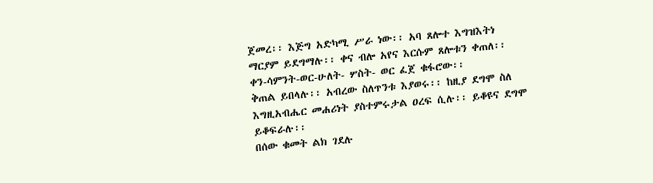ጀመረ፡፡ እጅግ አድካሚ ሥራ ነው፡፡ አባ ጸሎተ እግዝእትነ ማርያም ይደግማሉ፡፡ ቀና ብሎ አየና እርሱም ጸሎቱን ቀጠለ፡፡
ቀን-ሳምንት-ወር-ሁለት- ሦስት- ወር ፈጀ ቁፋሮው፡፡
ቅጠል ይበላሉ፡፡ አብረው ስለጥንቱ እያወሩ፡፡ ከዚያ ደግሞ ስለ እግዚአብሔር መሐሪነት ያስተምሩታል ዐረፍ ሲሉ፡፡ ይቆዩና ደግሞ ይቆፍራሉ፡፡
በሰው ቁመት ልክ ገደሉ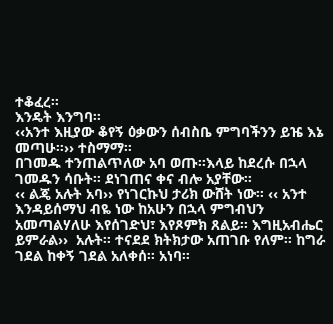ተቆፈረ፡፡
እንዴት እንግባ፡፡
‹‹አንተ እዚያው ቆየኝ ዕቃውን ሰብስቤ ምግባችንን ይዤ እኔ መጣሁ፡፡›› ተስማማ፡፡
በገመዱ ተንጠልጥለው አባ ወጡ፡፡እላይ ከደረሱ በኋላ ገመዱን ሳቡት፡፡ ደነገጠና ቀና ብሎ አያቸው፡፡
‹‹ ልጄ አሉት አባ›› የነገርኩህ ታሪክ ውሸት ነው፡፡ ‹‹ አንተ እንዳይሰማህ ብዬ ነው ከአሁን በኋላ ምግብህን አመጣልሃለሁ እየሰገድህ፣ እየጾምክ ጸልይ፡፡ እግዚአብሔር ይምራል››  አሉት፡፡ ተናደደ ክትክታው አጠገቡ የለም፡፡ ከግራ ገደል ከቀኝ ገደል አለቀሰ፡፡ አነባ፡፡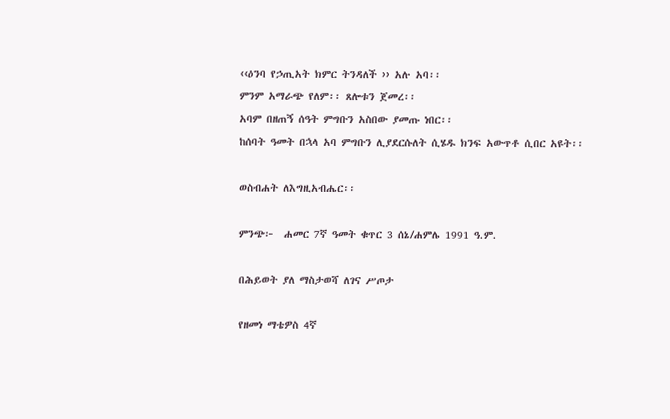‹‹ዕንባ የኃጢአት ክምር ትንዳለች ›› አሉ አባ፡፡
ምንም አማራጭ የለም፡፡ ጸሎቱን ጀመረ፡፡
አባም በዘጠኝ ሰዓት ምግቡን አስበው ያመጡ ነበር፡፡
ከሰባት ዓመት በኋላ አባ ምግቡን ሊያደርሱለት ሲሄዱ ክንፍ አውጥቶ ሲበር አዩት፡፡

ወስብሐት ለእግዚአብሔር፡፡

ምንጭ፦  ሐመር 7ኛ ዓመት ቁጥር 3 ሰኔ/ሐምሌ 1991 ዓ.ም.

በሕይወት ያለ ማስታወሻ ለገና ሥጦታ

የዘመነ ማቴዎስ 4ኛ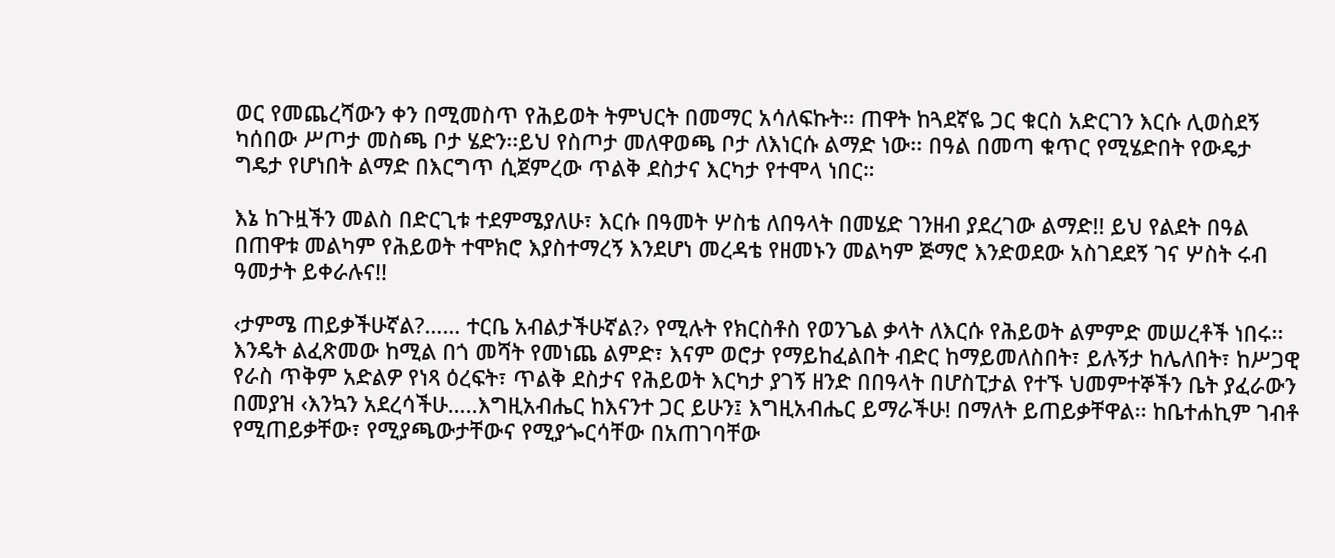ወር የመጨረሻውን ቀን በሚመስጥ የሕይወት ትምህርት በመማር አሳለፍኩት፡፡ ጠዋት ከጓደኛዬ ጋር ቁርስ አድርገን እርሱ ሊወስደኝ ካሰበው ሥጦታ መስጫ ቦታ ሄድን፡፡ይህ የስጦታ መለዋወጫ ቦታ ለእነርሱ ልማድ ነው፡፡ በዓል በመጣ ቁጥር የሚሄድበት የውዴታ ግዴታ የሆነበት ልማድ በእርግጥ ሲጀምረው ጥልቅ ደስታና እርካታ የተሞላ ነበር።

እኔ ከጉዟችን መልስ በድርጊቱ ተደምሜያለሁ፣ እርሱ በዓመት ሦስቴ ለበዓላት በመሄድ ገንዘብ ያደረገው ልማድ!! ይህ የልደት በዓል በጠዋቱ መልካም የሕይወት ተሞክሮ እያስተማረኝ እንደሆነ መረዳቴ የዘመኑን መልካም ጅማሮ እንድወደው አስገደደኝ ገና ሦስት ሩብ ዓመታት ይቀራሉና!!

‹ታምሜ ጠይቃችሁኛል?…… ተርቤ አብልታችሁኛል?› የሚሉት የክርስቶስ የወንጌል ቃላት ለእርሱ የሕይወት ልምምድ መሠረቶች ነበሩ፡፡ እንዴት ልፈጽመው ከሚል በጎ መሻት የመነጨ ልምድ፣ እናም ወሮታ የማይከፈልበት ብድር ከማይመለስበት፣ ይሉኝታ ከሌለበት፣ ከሥጋዊ የራስ ጥቅም አድልዎ የነጻ ዕረፍት፣ ጥልቅ ደስታና የሕይወት እርካታ ያገኝ ዘንድ በበዓላት በሆስፒታል የተኙ ህመምተኞችን ቤት ያፈራውን በመያዝ ‹እንኳን አደረሳችሁ…..እግዚአብሔር ከእናንተ ጋር ይሁን፤ እግዚአብሔር ይማራችሁ! በማለት ይጠይቃቸዋል፡፡ ከቤተሐኪም ገብቶ የሚጠይቃቸው፣ የሚያጫውታቸውና የሚያጐርሳቸው በአጠገባቸው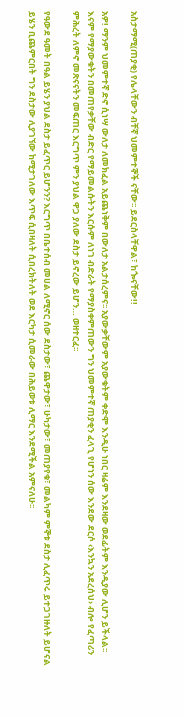አስታማሚ(ጠያቂ) የሌላቸውን ብቸኛ ህመምተኞች ናቸው፡፡ ይደርስላቸዋል፣ ከጐናቸው!!

አዎ! ማንም ህመምተኛ ድኖ ሲነሣ ውለታ ለመክፈል አይጨነቅም በውለታ አልታሰረምና፡፡ አያውቃቸውም አያውቁትም ቀድሞ እንዲሁ ነበር ዛሬም እንደዛው ወደፊትም እንዲያው ሊሆን ይችላል፡፡ እናም የማያውቁትን በመጠየቃቸው ብድር የማይመልሱትን እርሱም ለነገ ብድራት የማያስቀምጠውን ግን ህመምተኛ ጠያቂን ፈላጊ የሆነን ሰው እንደው ደርሶ ‹እንኳን አደረሰህ› ብሎ የፈጣሪን ምሕረት ለምኖ መጽናናትን መፍጠር እርግጥ ምን ያህል ዋጋ ያለው ደስታ ይኖረው ይሆን… ወዘተርፈ፡፡

የዓውደ ዓመት በዓል ይሄን ያህል ደስታ ይፈጥር ይሆንን? እርግጥ በቤተሰብ መሀል ለሚኖር ሰው ደስታው፣ ጨዋታው፣ ሁካታው፣ መጠያየቁ፣ መልካም ምኞቱ ደስታ ሊፈጥሩ ይተጋገዙለት ይሆናል ይሄን ቢጨምርበት ግን ደስታው ሊያገኘው ከሚታገለው እጥፍ ሲበዛለት ሲበረክትለት ወደ እርካታ ሲመራው በሕይወቱ ሊማር እንደሚችል አምናለሁ፡፡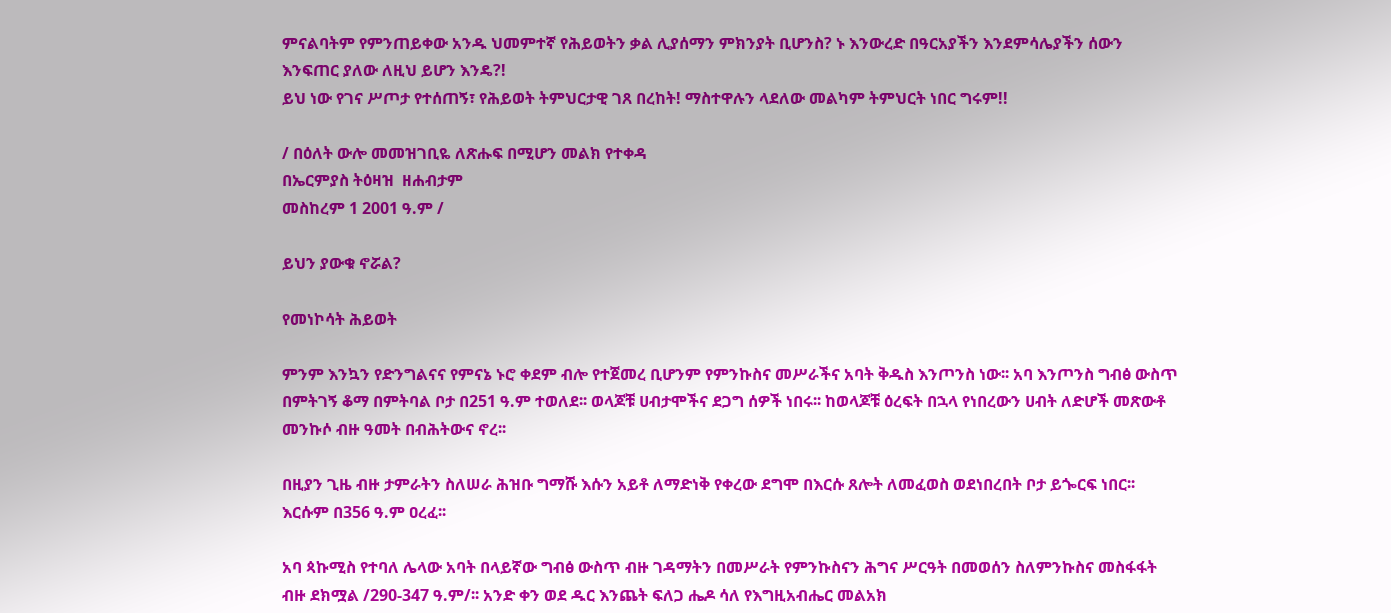ምናልባትም የምንጠይቀው አንዱ ህመምተኛ የሕይወትን ቃል ሊያሰማን ምክንያት ቢሆንስ? ኑ እንውረድ በዓርአያችን እንደምሳሌያችን ሰውን እንፍጠር ያለው ለዚህ ይሆን እንዴ?!
ይህ ነው የገና ሥጦታ የተሰጠኝ፣ የሕይወት ትምህርታዊ ገጸ በረከት! ማስተዋሉን ላደለው መልካም ትምህርት ነበር ግሩም!!

/ በዕለት ውሎ መመዝገቢዬ ለጽሑፍ በሚሆን መልክ የተቀዳ
በኤርምያስ ትዕዛዝ  ዘሐብታም
መስከረም 1 2001 ዓ.ም /

ይህን ያውቁ ኖሯል?

የመነኮሳት ሕይወት

ምንም እንኳን የድንግልናና የምናኔ ኑሮ ቀደም ብሎ የተጀመረ ቢሆንም የምንኩስና መሥራችና አባት ቅዱስ እንጦንስ ነው፡፡ አባ እንጦንስ ግብፅ ውስጥ በምትገኝ ቆማ በምትባል ቦታ በ251 ዓ.ም ተወለደ፡፡ ወላጆቹ ሀብታሞችና ደጋግ ሰዎች ነበሩ፡፡ ከወላጆቹ ዕረፍት በኋላ የነበረውን ሀብት ለድሆች መጽውቶ መንኩሶ ብዙ ዓመት በብሕትውና ኖረ፡፡

በዚያን ጊዜ ብዙ ታምራትን ስለሠራ ሕዝቡ ግማሹ እሱን አይቶ ለማድነቅ የቀረው ደግሞ በእርሱ ጸሎት ለመፈወስ ወደነበረበት ቦታ ይጐርፍ ነበር፡፡ እርሱም በ356 ዓ.ም ዐረፈ፡፡

አባ ጳኩሚስ የተባለ ሌላው አባት በላይኛው ግብፅ ውስጥ ብዙ ገዳማትን በመሥራት የምንኩስናን ሕግና ሥርዓት በመወሰን ስለምንኩስና መስፋፋት ብዙ ደክሟል /290-347 ዓ.ም/፡፡ አንድ ቀን ወደ ዱር እንጨት ፍለጋ ሔዶ ሳለ የእግዚአብሔር መልአክ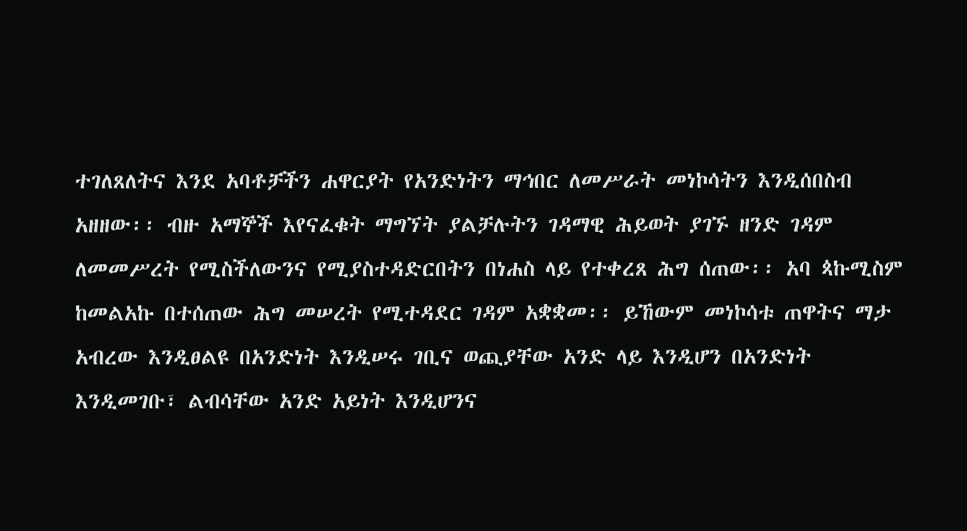ተገለጸለትና እንደ አባቶቻችን ሐዋርያት የአንድነትን ማኅበር ለመሥራት መነኮሳትን እንዲሰበስብ አዘዘው፡፡ ብዙ አማኞች እየናፈቁት ማግኘት ያልቻሉትን ገዳማዊ ሕይወት ያገኙ ዘንድ ገዳም ለመመሥረት የሚስችለውንና የሚያስተዳድርበትን በነሐስ ላይ የተቀረጸ ሕግ ሰጠው፡፡ አባ ጳኩሚስም ከመልአኩ በተሰጠው ሕግ መሠረት የሚተዳደር ገዳም አቋቋመ፡፡ ይኸውም መነኮሳቱ ጠዋትና ማታ አብረው እንዲፀልዩ በአንድነት እንዲሠሩ ገቢና ወጪያቸው አንድ ላይ እንዲሆን በአንድነት እንዲመገቡ፣ ልብሳቸው አንድ አይነት እንዲሆንና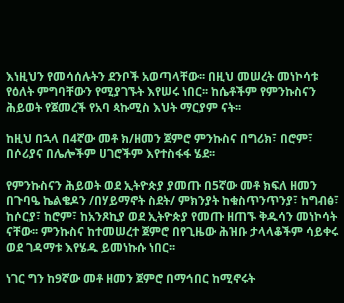እነዚህን የመሳሰሉትን ደንቦች አወጣላቸው፡፡ በዚህ መሠረት መነኮሳቱ የዕለት ምግባቸውን የሚያገኙት እየሠሩ ነበር፡፡ ከሴቶችም የምንኩስናን ሕይወት የጀመረች የአባ ጳኩሚስ እህት ማርያም ናት፡፡

ከዚህ በኋላ በ4ኛው መቶ ክ/ዘመን ጀምሮ ምንኩስና በግሪክ፣ በሮም፣ በሶሪያና በሌሎችም ሀገሮችም እየተስፋፋ ሄደ፡፡

የምንኩስናን ሕይወት ወደ ኢትዮጵያ ያመጡ በ5ኛው መቶ ክፍለ ዘመን በጉባዔ ኬልቄዶን /በሃይማኖት ስደት/ ምክንያት ከቁስጥንጥንያ፣ ከግብፅ፣ ከሶርያ፣ ከሮም፣ ከአንጾኪያ ወደ ኢትዮጵያ የመጡ ዘጠኙ ቅዱሳን መነኮሳት ናቸው፡፡ ምንኩስና ከተመሠረተ ጀምሮ በየጊዜው ሕዝቡ ታላላቆችም ሳይቀሩ ወደ ገዳማቱ እየሄዱ ይመነኩሱ ነበር፡፡

ነገር ግን ከ9ኛው መቶ ዘመን ጀምሮ በማኅበር ከሚኖሩት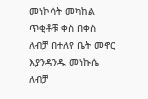መነኮሳት መካከል ጥቂቶቹ ቀስ በቀስ ለብቻ በተለየ ቤት መኖር እያንዳንዱ መነኩሴ ለብቻ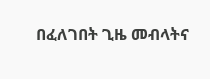በፈለገበት ጊዜ መብላትና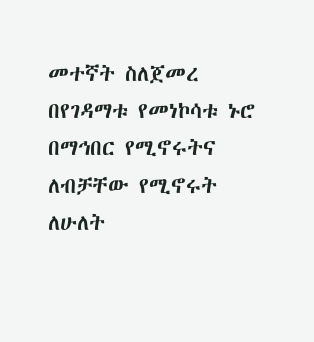መተኛት ስለጀመረ በየገዳማቱ የመነኮሳቱ ኑሮ በማኅበር የሚኖሩትና ለብቻቸው የሚኖሩት ለሁለት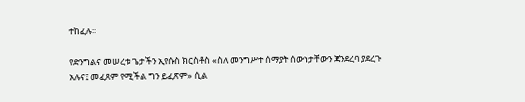ተከፈሉ፡፡

የድንግልና መሠረቱ ጌታችን ኢየሱስ ክርስቶስ «ስለ መንግሥተ ሰማያት ሰውነታቸውን ጃንደረባ ያደረጉ አሉና፤ መፈጸም የሚችል ግን ይፈጽም» ሲል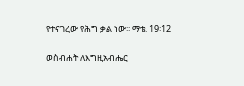የተናገረው የሕግ ቃል ነው፡፡ ማቴ. 19፡12

ወስብሐት ለእግዚአብሔር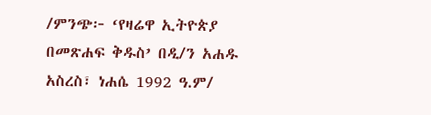/ምንጭ፦ ‘የዛሬዋ ኢትዮጵያ በመጽሐፍ ቅዱስ’ በዲ/ን አሐዱ አስረስ፣ ነሐሴ 1992 ዓ.ም/